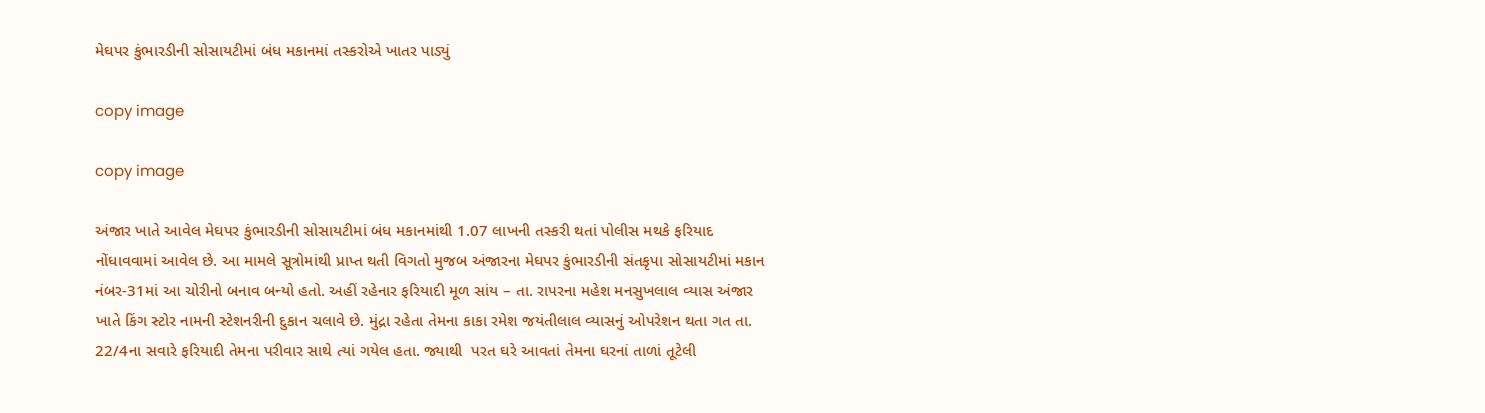મેઘપર કુંભારડીની સોસાયટીમાં બંધ મકાનમાં તસ્કરોએ ખાતર પાડ્યું

copy image

copy image

અંજાર ખાતે આવેલ મેઘપર કુંભારડીની સોસાયટીમાં બંધ મકાનમાંથી 1.07 લાખની તસ્કરી થતાં પોલીસ મથકે ફરિયાદ નોંધાવવામાં આવેલ છે. આ મામલે સૂત્રોમાંથી પ્રાપ્ત થતી વિગતો મુજબ અંજારના મેઘપર કુંભારડીની સંતકૃપા સોસાયટીમાં મકાન નંબર-31માં આ ચોરીનો બનાવ બન્યો હતો. અહીં રહેનાર ફરિયાદી મૂળ સાંય – તા. રાપરના મહેશ મનસુખલાલ વ્યાસ અંજાર ખાતે કિંગ સ્ટોર નામની સ્ટેશનરીની દુકાન ચલાવે છે. મુંદ્રા રહેતા તેમના કાકા રમેશ જયંતીલાલ વ્યાસનું ઓપરેશન થતા ગત તા. 22/4ના સવારે ફરિયાદી તેમના પરીવાર સાથે ત્યાં ગયેલ હતા. જ્યાથી  પરત ઘરે આવતાં તેમના ઘરનાં તાળાં તૂટેલી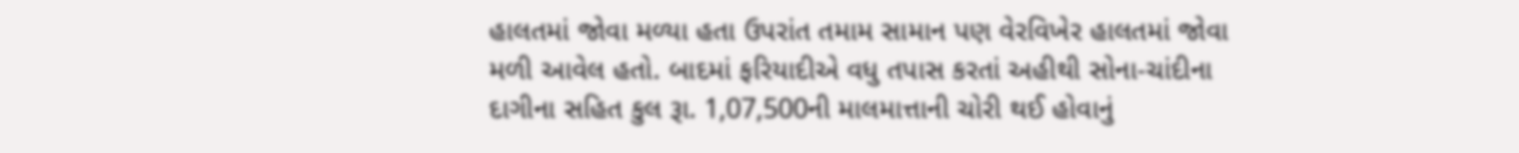હાલતમાં જોવા મળ્યા હતા ઉપરાંત તમામ સામાન પણ વેરવિખેર હાલતમાં જોવા મળી આવેલ હતો. બાદમાં ફરિયાદીએ વધુ તપાસ કરતાં અહીથી સોના-ચાંદીના દાગીના સહિત કુલ રૂા. 1,07,500ની માલમાત્તાની ચોરી થઈ હોવાનું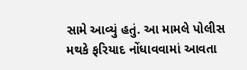સામે આવ્યું હતું. આ મામલે પોલીસ મથકે ફરિયાદ નોંધાવવામાં આવતા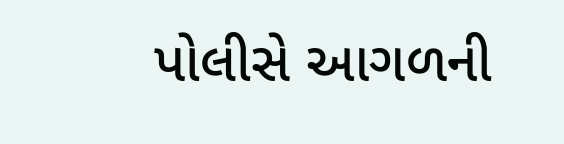પોલીસે આગળની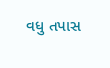વધુ તપાસ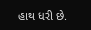હાથ ધરી છે.